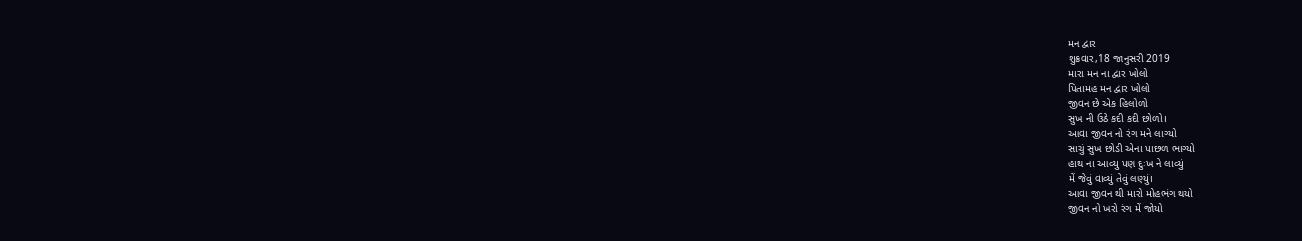મન દ્વાર
શુક્રવાર,18 જાનુસરી 2019
મારા મન ના દ્વાર ખોલો
પિતામહ મન દ્વાર ખોલો
જીવન છે એક હિલોળો
સુખ ની ઉઠે કદી કદી છોળો।
આવા જીવન નો રંગ મને લાગ્યો
સાચું સુખ છોડી એના પાછળ ભાગ્યો
હાથ ના આવ્યુ પણ દુઃખ ને લાવ્યું
મેં જેવું વાવ્યું તેવું લણ્યું।
આવા જીવન થી મારો મોહભંગ થયો
જીવન નો ખરો રંગ મેં જોયો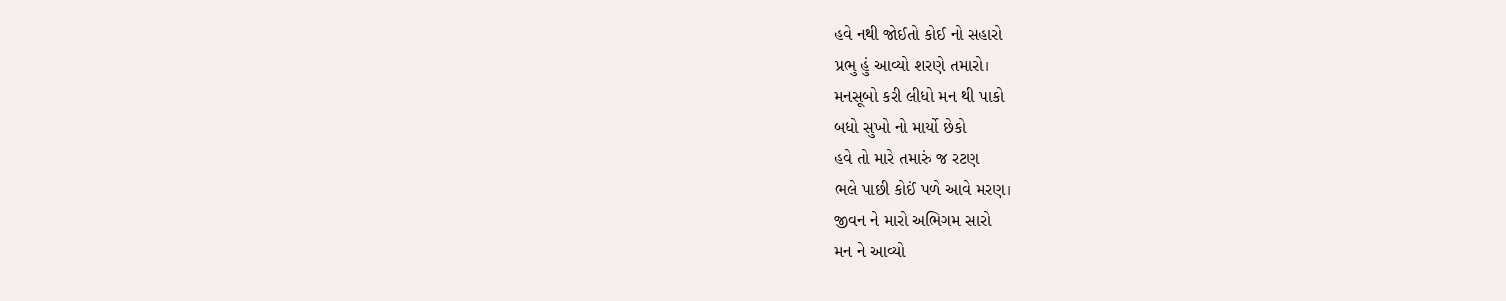હવે નથી જોઈતો કોઈ નો સહારો
પ્રભુ હું આવ્યો શરણે તમારો।
મનસૂબો કરી લીધો મન થી પાકો
બધો સુખો નો માર્યો છેકો
હવે તો મારે તમારું જ રટણ
ભલે પાછી કોઈં પળે આવે મરણ।
જીવન ને મારો અભિગમ સારો
મન ને આવ્યો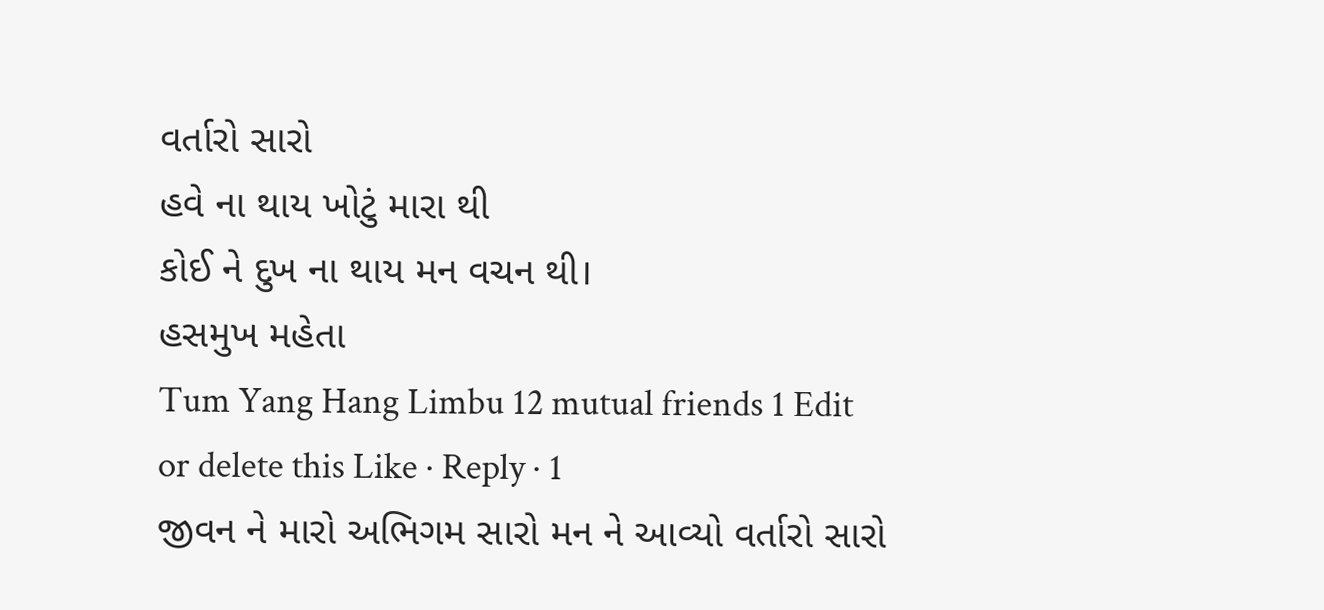વર્તારો સારો
હવે ના થાય ખોટું મારા થી
કોઈ ને દુખ ના થાય મન વચન થી।
હસમુખ મહેતા
Tum Yang Hang Limbu 12 mutual friends 1 Edit or delete this Like · Reply · 1
જીવન ને મારો અભિગમ સારો મન ને આવ્યો વર્તારો સારો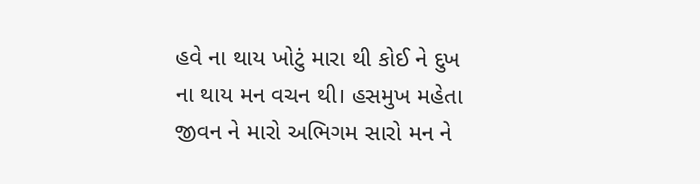હવે ના થાય ખોટું મારા થી કોઈ ને દુખ ના થાય મન વચન થી। હસમુખ મહેતા
જીવન ને મારો અભિગમ સારો મન ને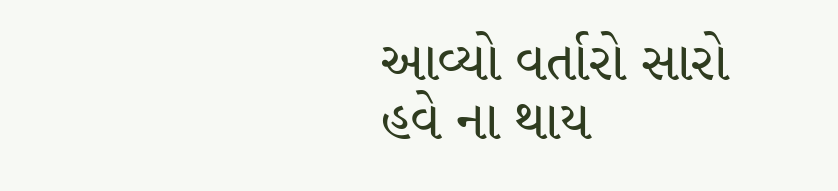આવ્યો વર્તારો સારો હવે ના થાય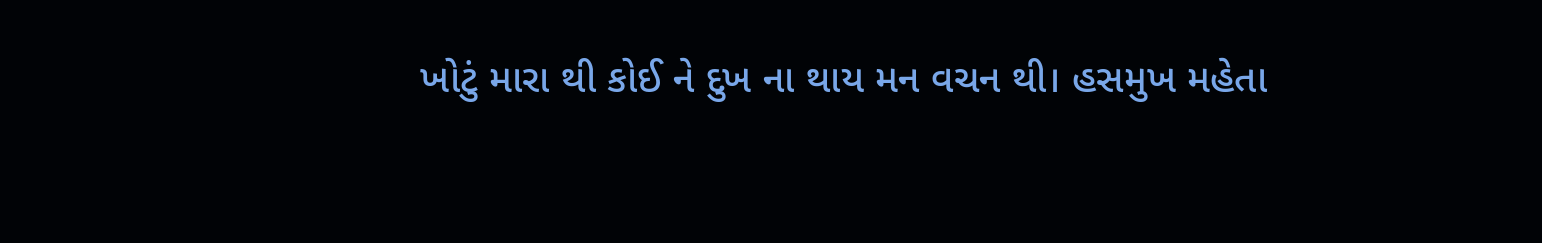ખોટું મારા થી કોઈ ને દુખ ના થાય મન વચન થી। હસમુખ મહેતા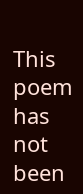This poem has not been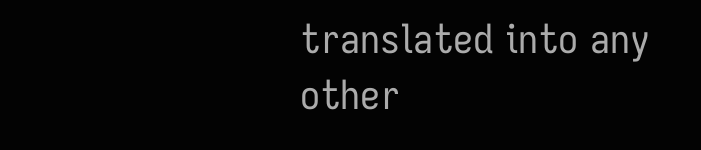translated into any other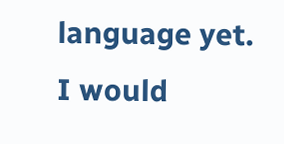language yet.
I would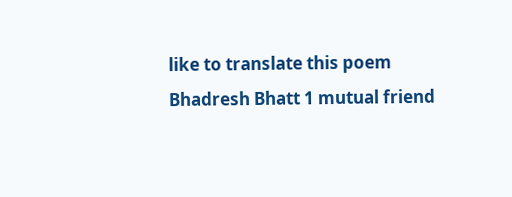like to translate this poem
Bhadresh Bhatt 1 mutual friend